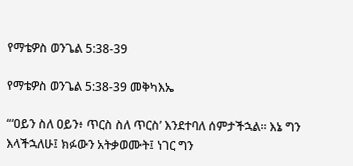የማቴዎስ ወንጌል 5:38-39

የማቴዎስ ወንጌል 5:38-39 መቅካእኤ

“‘ዐይን ስለ ዐይን፥ ጥርስ ስለ ጥርስ’ እንደተባለ ሰምታችኋል። እኔ ግን እላችኋለሁ፤ ክፉውን አትቃወሙት፤ ነገር ግን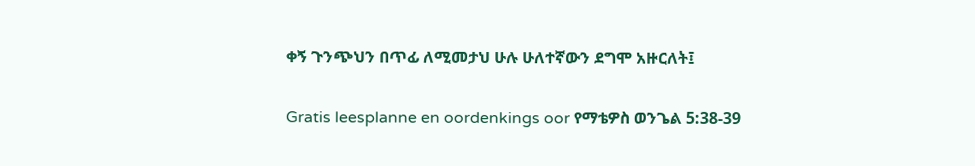ቀኝ ጉንጭህን በጥፊ ለሚመታህ ሁሉ ሁለተኛውን ደግሞ አዙርለት፤

Gratis leesplanne en oordenkings oor የማቴዎስ ወንጌል 5:38-39